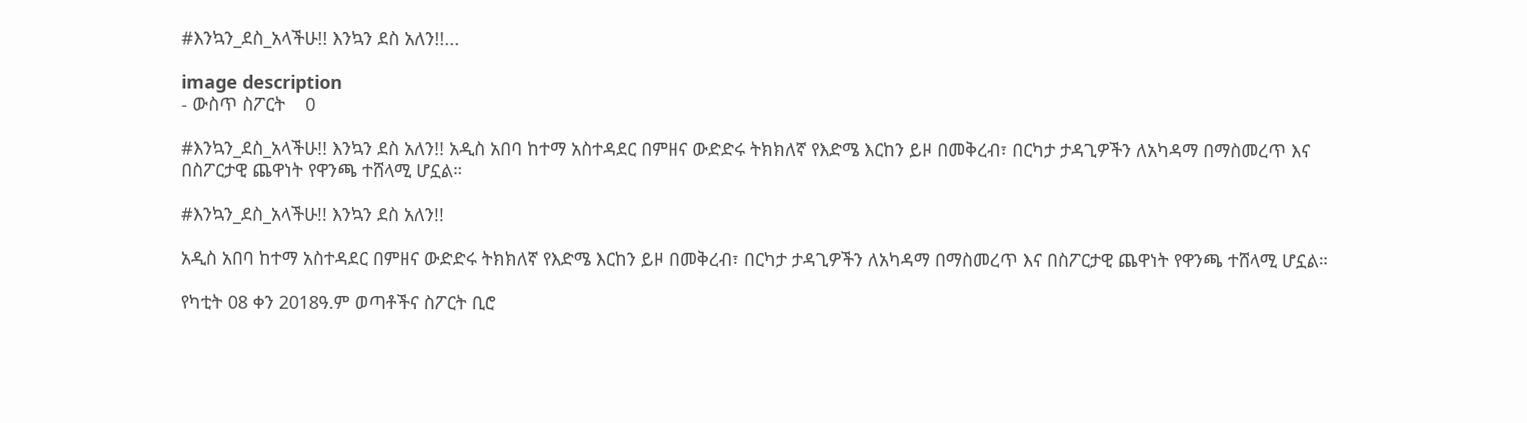#እንኳን_ደስ_አላችሁ!! እንኳን ደስ አለን!!...

image description
- ውስጥ ስፖርት    0

#እንኳን_ደስ_አላችሁ!! እንኳን ደስ አለን!! አዲስ አበባ ከተማ አስተዳደር በምዘና ውድድሩ ትክክለኛ የእድሜ እርከን ይዞ በመቅረብ፣ በርካታ ታዳጊዎችን ለአካዳማ በማስመረጥ እና በስፖርታዊ ጨዋነት የዋንጫ ተሸላሚ ሆኗል።

#እንኳን_ደስ_አላችሁ!! እንኳን ደስ አለን!!

አዲስ አበባ ከተማ አስተዳደር በምዘና ውድድሩ ትክክለኛ የእድሜ እርከን ይዞ በመቅረብ፣ በርካታ ታዳጊዎችን ለአካዳማ በማስመረጥ እና በስፖርታዊ ጨዋነት የዋንጫ ተሸላሚ ሆኗል።

የካቲት 08 ቀን 2018ዓ.ም ወጣቶችና ስፖርት ቢሮ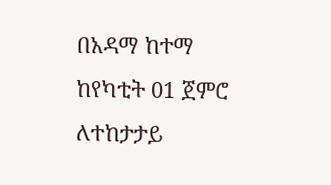በአዳማ ከተማ ከየካቲት 01 ጀምሮ ለተከታታይ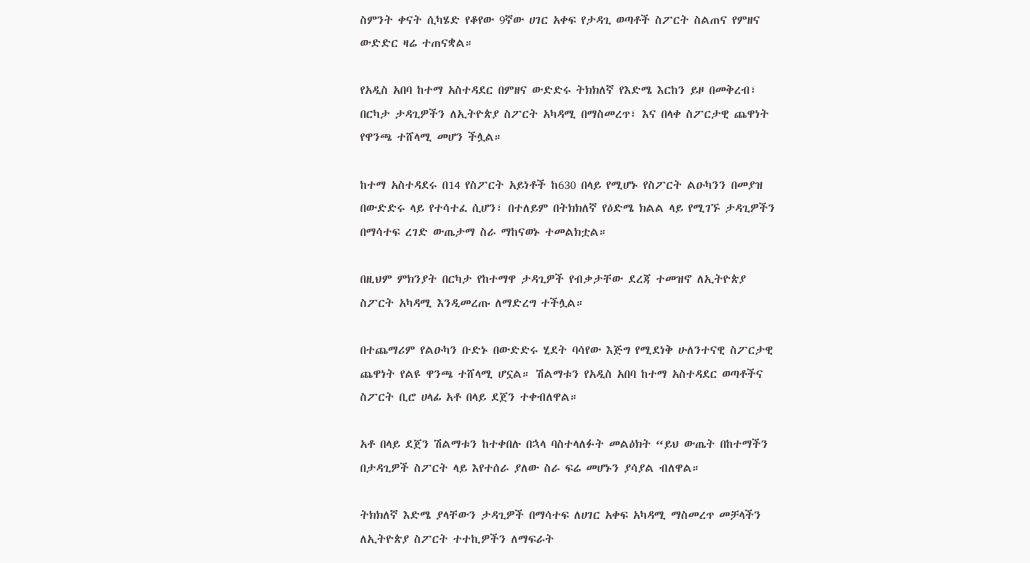ስምንት ቀናት ሲካሄድ የቆየው 9ኛው ሀገር አቀፍ የታዳጊ ወጣቶች ስፖርት ስልጠና የምዘና ውድድር ዛሬ ተጠናቋል።

የአዲስ አበባ ከተማ አስተዳደር በምዘና ውድድሩ ትክክለኛ የእድሜ እርከን ይዞ በመቅረብ፣ በርካታ ታዳጊዎችን ለኢትዮጵያ ስፖርት አካዳሚ በማስመረጥ፣ እና በላቀ ስፖርታዊ ጨዋነት የዋንጫ ተሸላሚ መሆን ችሏል።

ከተማ አስተዳደሩ በ14 የስፖርት አይነቶች ከ630 በላይ የሚሆኑ የስፖርት ልዑካንን በመያዝ በውድድሩ ላይ የተሳተፈ ሲሆን፣ በተለይም በትክክለኛ የዕድሜ ክልል ላይ የሚገኙ ታዳጊዎችን በማሳተፍ ረገድ ውጤታማ ስራ ማከናወኑ ተመልክቷል።

በዚህም ምክንያት በርካታ የከተማዋ ታዳጊዎች የብቃታቸው ደረጃ ተመዝኖ ለኢትዮጵያ ስፖርት አካዳሚ እንዲመረጡ ለማድረግ ተችሏል።

በተጨማሪም የልዑካን ቡድኑ በውድድሩ ሂደት ባሳየው እጅግ የሚደነቅ ሁለንተናዊ ስፖርታዊ ጨዋነት የልዩ ዋንጫ ተሸላሚ ሆኗል። ሽልማቱን የአዲስ አበባ ከተማ አስተዳደር ወጣቶችና ስፖርት ቢሮ ሀላፊ አቶ በላይ ደጀን ተቀብለዋል።

አቶ በላይ ደጀን ሽልማቱን ከተቀበሉ በኋላ ባስተላለፉት መልዕክት “ይህ ውጤት በከተማችን በታዳጊዎች ስፖርት ላይ እየተሰራ ያለው ስራ ፍሬ መሆኑን ያሳያል ብለዋል።

ትክክለኛ እድሜ ያላቸውን ታዳጊዎች በማሳተፍ ለሀገር አቀፍ አካዳሚ ማስመረጥ መቻላችን ለኢትዮጵያ ስፖርት ተተኪዎችን ለማፍራት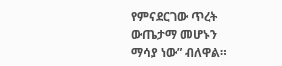የምናደርገው ጥረት ውጤታማ መሆኑን ማሳያ ነው” ብለዋል።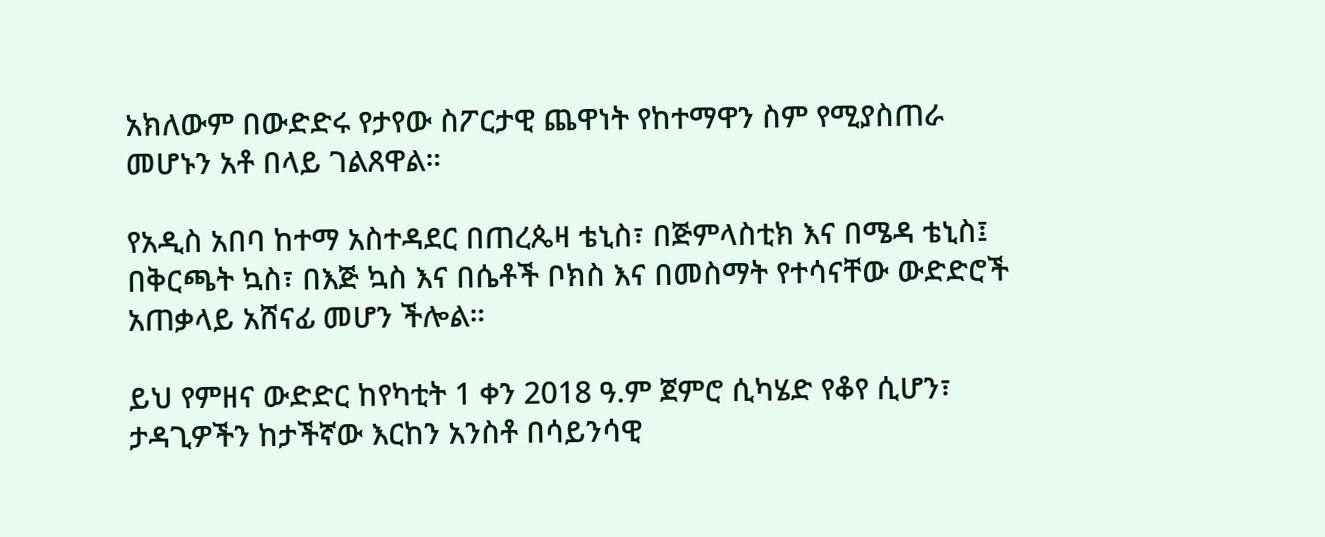አክለውም በውድድሩ የታየው ስፖርታዊ ጨዋነት የከተማዋን ስም የሚያስጠራ መሆኑን አቶ በላይ ገልጸዋል።

የአዲስ አበባ ከተማ አስተዳደር በጠረጴዛ ቴኒስ፣ በጅምላስቲክ እና በሜዳ ቴኒስ፤ በቅርጫት ኳስ፣ በእጅ ኳስ እና በሴቶች ቦክስ እና በመስማት የተሳናቸው ውድድሮች አጠቃላይ አሸናፊ መሆን ችሎል።

ይህ የምዘና ውድድር ከየካቲት 1 ቀን 2018 ዓ.ም ጀምሮ ሲካሄድ የቆየ ሲሆን፣ ታዳጊዎችን ከታችኛው እርከን አንስቶ በሳይንሳዊ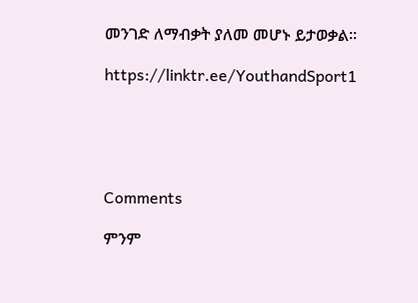መንገድ ለማብቃት ያለመ መሆኑ ይታወቃል።

https://linktr.ee/YouthandSport1





Comments

ምንም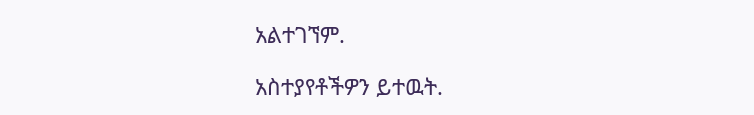አልተገኘም.

አስተያየቶችዎን ይተዉት.